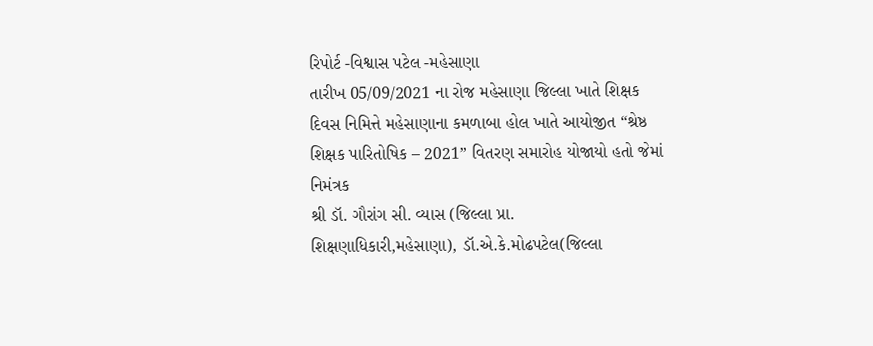રિપોર્ટ -વિશ્વાસ પટેલ -મહેસાણા
તારીખ 05/09/2021 ના રોજ મહેસાણા જિલ્લા ખાતે શિક્ષક દિવસ નિમિત્તે મહેસાણાના કમળાબા હોલ ખાતે આયોજીત “શ્રેષ્ઠ શિક્ષક પારિતોષિક – 2021” વિતરણ સમારોહ યોજાયો હતો જેમાં નિમંત્રક
શ્રી ડૉ. ગૌરાંગ સી. વ્યાસ (જિલ્લા પ્રા. શિક્ષણાધિકારી,મહેસાણા), ડૉ.એ.કે.મોઢપટેલ(જિલ્લા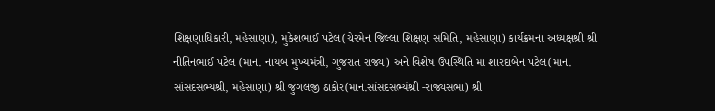શિક્ષણાધિકારી, મહેસાણા), મુકેશભાઈ પટેલ(ચેરમેન જિલ્લા શિક્ષણ સમિતિ, મહેસાણા) કાર્યક્રમના અધ્યક્ષશ્રી શ્રી નીતિનભાઈ પટેલ (માન. નાયબ મુખ્યમંત્રી, ગુજરાત રાજ્ય) અને વિશેષ ઉપસ્થિતિ મા શારદાબેન પટેલ(માન. સાંસદસભ્યશ્રી, મહેસાણા) શ્રી જુગલજી ઠાકોર(માન.સાંસદસભ્યંશ્રી -રાજ્યસભા) શ્રી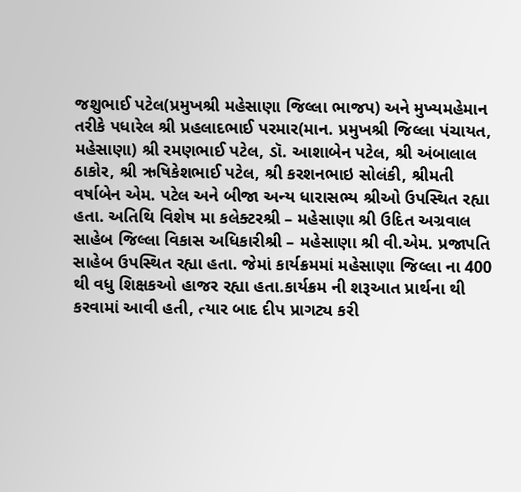જશુભાઈ પટેલ(પ્રમુખશ્રી મહેસાણા જિલ્લા ભાજપ) અને મુખ્યમહેમાન તરીકે પધારેલ શ્રી પ્રહલાદભાઈ પરમાર(માન. પ્રમુખશ્રી જિલ્લા પંચાયત, મહેસાણા) શ્રી રમણભાઈ પટેલ, ડૉ. આશાબેન પટેલ, શ્રી અંબાલાલ ઠાકોર, શ્રી ઋષિકેશભાઈ પટેલ, શ્રી કરશનભાઇ સોલંકી, શ્રીમતી વર્ષાબેન એમ. પટેલ અને બીજા અન્ય ધારાસભ્ય શ્રીઓ ઉપસ્થિત રહ્યા હતા. અતિથિ વિશેષ મા કલેક્ટરશ્રી – મહેસાણા શ્રી ઉદિત અગ્રવાલ સાહેબ જિલ્લા વિકાસ અધિકારીશ્રી – મહેસાણા શ્રી વી.એમ. પ્રજાપતિ સાહેબ ઉપસ્થિત રહ્યા હતા. જેમાં કાર્યક્રમમાં મહેસાણા જિલ્લા ના 400 થી વધુ શિક્ષકઓ હાજર રહ્યા હતા.કાર્યક્રમ ની શરૂઆત પ્રાર્થના થી કરવામાં આવી હતી, ત્યાર બાદ દીપ પ્રાગટ્ય કરી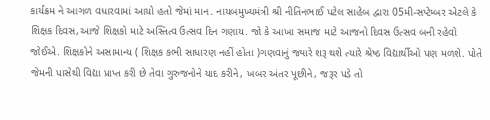કાર્યક્રમ ને આગળ વધારવામાં આયો હતો જેમાં માન. નાયબમુખ્યમંત્રી શ્રી નીતિનભાઈ પટેલ સાહેબ દ્વારા 05મી-સપ્ટેમ્બર એટલે કે શિક્ષક દિવસ,આજે શિક્ષકો માટે અસ્તિત્વ ઉત્સવ દિન ગણાય. જો કે આખા સમાજ માટે આજનો દિવસ ઉત્સવ બની રહેવો જોઈએ. શિક્ષકોને અસામાન્ય ( શિક્ષક કભી સાધારણ નહીં હોતા )ગણવાનું જ્યારે શરૂ થશે ત્યારે શ્રેષ્ઠ વિદ્યાર્થીઓ પણ મળશે. પોતે જેમની પાસેથી વિદ્યા પ્રાપ્ત કરી છે તેવા ગુરુજનોને યાદ કરીને, ખબર અંતર પૂછીને, જરૂર પડે તો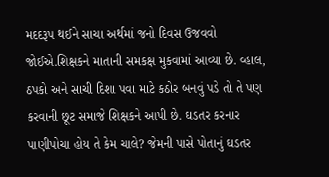મદદરૂપ થઈને સાચા અર્થમાં જનો દિવસ ઉજવવો જોઈએ.શિક્ષકને માતાની સમકક્ષ મુકવામાં આવ્યા છે. વ્હાલ, ઠપકો અને સાચી દિશા પવા માટે કઠોર બનવું પડે તો તે પણ કરવાની છૂટ સમાજે શિક્ષકને આપી છે. ઘડતર કરનાર પાણીપોચા હોય તે કેમ ચાલે? જેમની પાસે પોતાનું ઘડતર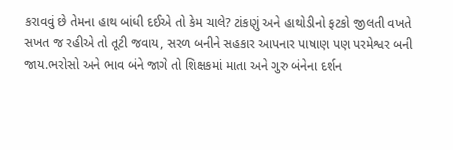કરાવવું છે તેમના હાથ બાંધી દઈએ તો કેમ ચાલે? ટાંકણું અને હાથોડીનો ફટકો જીલતી વખતે સખત જ રહીએ તો તૂટી જવાય, સરળ બનીને સહકાર આપનાર પાષાણ પણ પરમેશ્વર બની જાય.ભરોસો અને ભાવ બંને જાગે તો શિક્ષકમાં માતા અને ગુરુ બંનેના દર્શન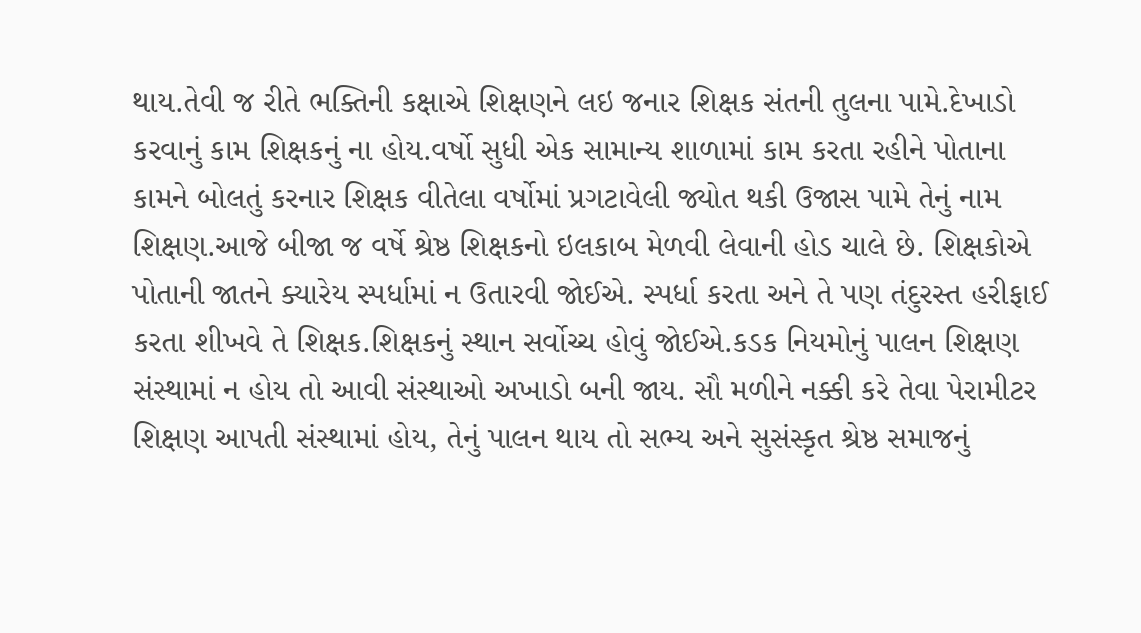થાય.તેવી જ રીતે ભક્તિની કક્ષાએ શિક્ષણને લઇ જનાર શિક્ષક સંતની તુલના પામે.દેખાડો કરવાનું કામ શિક્ષકનું ના હોય.વર્ષો સુધી એક સામાન્ય શાળામાં કામ કરતા રહીને પોતાના કામને બોલતું કરનાર શિક્ષક વીતેલા વર્ષોમાં પ્રગટાવેલી જ્યોત થકી ઉજાસ પામે તેનું નામ શિક્ષણ.આજે બીજા જ વર્ષે શ્રેષ્ઠ શિક્ષકનો ઇલકાબ મેળવી લેવાની હોડ ચાલે છે. શિક્ષકોએ પોતાની જાતને ક્યારેય સ્પર્ધામાં ન ઉતારવી જોઈએ. સ્પર્ધા કરતા અને તે પણ તંદુરસ્ત હરીફાઈ કરતા શીખવે તે શિક્ષક.શિક્ષકનું સ્થાન સર્વોચ્ચ હોવું જોઈએ.કડક નિયમોનું પાલન શિક્ષણ સંસ્થામાં ન હોય તો આવી સંસ્થાઓ અખાડો બની જાય. સૌ મળીને નક્કી કરે તેવા પેરામીટર શિક્ષણ આપતી સંસ્થામાં હોય, તેનું પાલન થાય તો સભ્ય અને સુસંસ્કૃત શ્રેષ્ઠ સમાજનું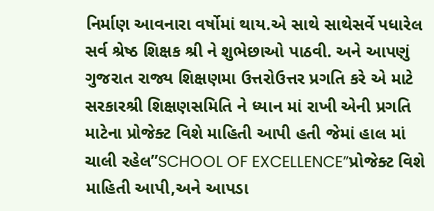નિર્માણ આવનારા વર્ષોમાં થાય.એ સાથે સાથેસર્વે પધારેલ સર્વ શ્રેષ્ઠ શિક્ષક શ્રી ને શુભેછાઓ પાઠવી. અને આપણું ગુજરાત રાજ્ય શિક્ષણમા ઉત્તરોઉત્તર પ્રગતિ કરે એ માટે સરકારશ્રી શિક્ષણસમિતિ ને ધ્યાન માં રાખી એની પ્રગતિ માટેના પ્રોજેક્ટ વિશે માહિતી આપી હતી જેમાં હાલ માં ચાલી રહેલ”SCHOOL OF EXCELLENCE”પ્રોજેક્ટ વિશે માહિતી આપી,અને આપડા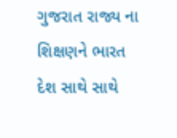ગુજરાત રાજ્ય ના શિક્ષણને ભારત દેશ સાથે સાથે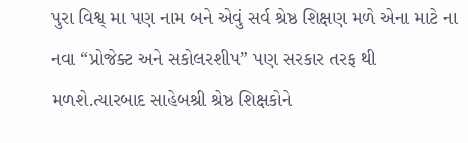પુરા વિશ્વ્ મા પણ નામ બને એવું સર્વ શ્રેષ્ઠ શિક્ષણ મળે એના માટે ના નવા “પ્રોજેક્ટ અને સકોલરશીપ” પણ સરકાર તરફ થી મળશે.ત્યારબાદ સાહેબશ્રી શ્રેષ્ઠ શિક્ષકોને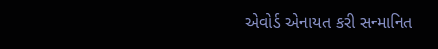એવોર્ડ એનાયત કરી સન્માનિત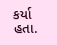કર્યા હતા.